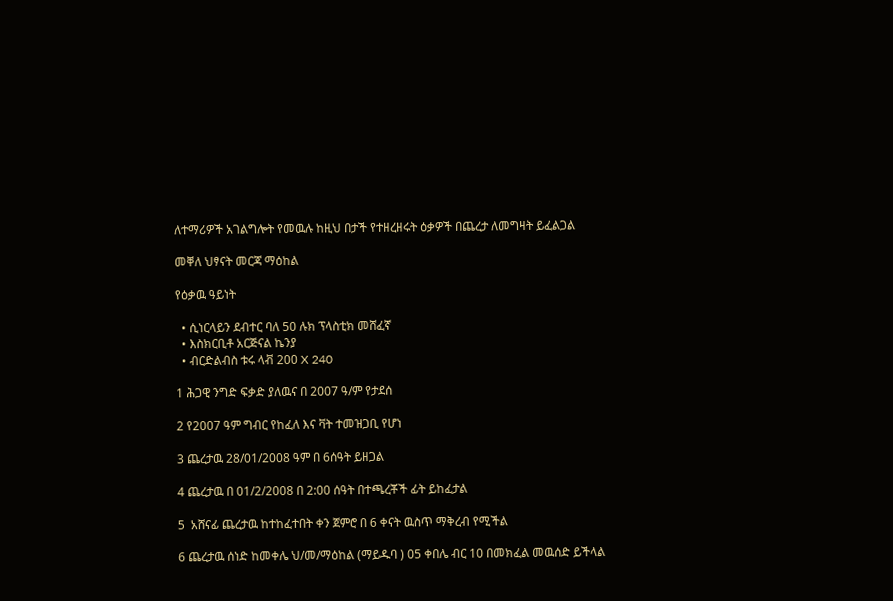ለተማሪዎች አገልግሎት የመዉሉ ከዚህ በታች የተዘረዘሩት ዕቃዎች በጨረታ ለመግዛት ይፈልጋል

መቐለ ህፃናት መርጃ ማዕከል

የዕቃዉ ዓይነት

  • ሲነርላይን ደብተር ባለ 50 ሉክ ፕላስቲክ መሸፈኛ
  • እስክርቢቶ አርጅናል ኬንያ
  • ብርድልብስ ቱሩ ላቭ 200 X 240

1 ሕጋዊ ንግድ ፍቃድ ያለዉና በ 2007 ዓ/ም የታደሰ

2 የ2007 ዓም ግብር የከፈለ እና ቫት ተመዝጋቢ የሆነ

3 ጨረታዉ 28/01/2008 ዓም በ 6ሰዓት ይዘጋል

4 ጨረታዉ በ 01/2/2008 በ 2:00 ሰዓት በተጫረቾች ፊት ይከፈታል

5  አሸናፊ ጨረታዉ ከተከፈተበት ቀን ጀምሮ በ 6 ቀናት ዉስጥ ማቅረብ የሚችል

6 ጨረታዉ ሰነድ ከመቀሌ ህ/መ/ማዕከል (ማይዱባ ) 05 ቀበሌ ብር 10 በመክፈል መዉሰድ ይችላል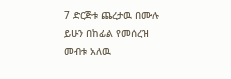7 ድርጅቱ ጨረታዉ በሙሉ ይሁን በከፊል የመሰረዝ መብቱ አለዉ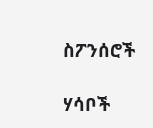ስፖንሰሮች

ሃሳቦች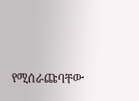የሚሰራጩባቸው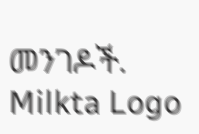መንገዶች.
Milkta Logo